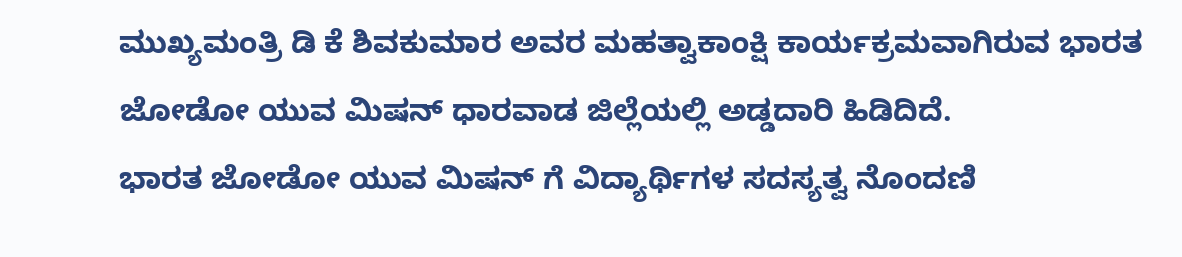ಮುಖ್ಯಮಂತ್ರಿ ಡಿ ಕೆ ಶಿವಕುಮಾರ ಅವರ ಮಹತ್ವಾಕಾಂಕ್ಷಿ ಕಾರ್ಯಕ್ರಮವಾಗಿರುವ ಭಾರತ ಜೋಡೋ ಯುವ ಮಿಷನ್ ಧಾರವಾಡ ಜಿಲ್ಲೆಯಲ್ಲಿ ಅಡ್ಡದಾರಿ ಹಿಡಿದಿದೆ.
ಭಾರತ ಜೋಡೋ ಯುವ ಮಿಷನ್ ಗೆ ವಿದ್ಯಾರ್ಥಿಗಳ ಸದಸ್ಯತ್ವ ನೊಂದಣಿ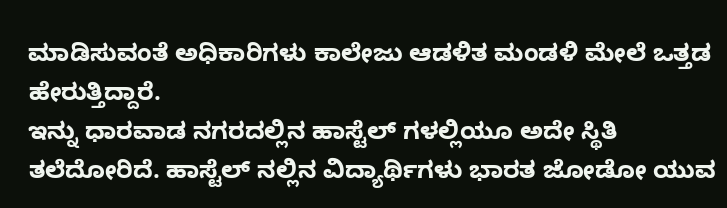ಮಾಡಿಸುವಂತೆ ಅಧಿಕಾರಿಗಳು ಕಾಲೇಜು ಆಡಳಿತ ಮಂಡಳಿ ಮೇಲೆ ಒತ್ತಡ ಹೇರುತ್ತಿದ್ದಾರೆ.
ಇನ್ನು ಧಾರವಾಡ ನಗರದಲ್ಲಿನ ಹಾಸ್ಟೆಲ್ ಗಳಲ್ಲಿಯೂ ಅದೇ ಸ್ಥಿತಿ ತಲೆದೋರಿದೆ. ಹಾಸ್ಟೆಲ್ ನಲ್ಲಿನ ವಿದ್ಯಾರ್ಥಿಗಳು ಭಾರತ ಜೋಡೋ ಯುವ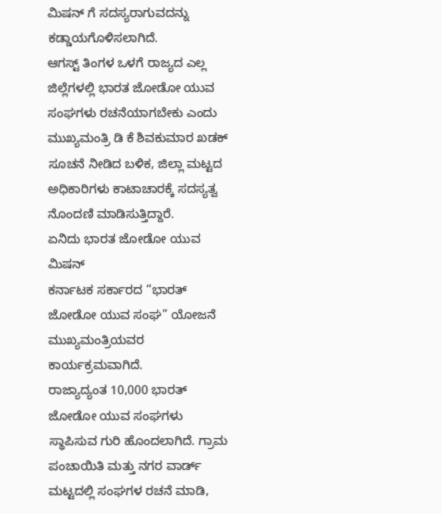ಮಿಷನ್ ಗೆ ಸದಸ್ಯರಾಗುವದನ್ನು ಕಡ್ಡಾಯಗೊಳಿಸಲಾಗಿದೆ.
ಆಗಸ್ಟ್ ತಿಂಗಳ ಒಳಗೆ ರಾಜ್ಯದ ಎಲ್ಲ ಜಿಲ್ಲೆಗಳಲ್ಲಿ ಭಾರತ ಜೋಡೋ ಯುವ ಸಂಘಗಳು ರಚನೆಯಾಗಬೇಕು ಎಂದು ಮುಖ್ಯಮಂತ್ರಿ ಡಿ ಕೆ ಶಿವಕುಮಾರ ಖಡಕ್ ಸೂಚನೆ ನೀಡಿದ ಬಳಿಕ, ಜಿಲ್ಲಾ ಮಟ್ಟದ ಅಧಿಕಾರಿಗಳು ಕಾಟಾಚಾರಕ್ಕೆ ಸದಸ್ಯತ್ವ ನೊಂದಣಿ ಮಾಡಿಸುತ್ತಿದ್ದಾರೆ.
ಏನಿದು ಭಾರತ ಜೋಡೋ ಯುವ ಮಿಷನ್
ಕರ್ನಾಟಕ ಸರ್ಕಾರದ “ಭಾರತ್ ಜೋಡೋ ಯುವ ಸಂಘ” ಯೋಜನೆ ಮುಖ್ಯಮಂತ್ರಿಯವರ ಕಾರ್ಯಕ್ರಮವಾಗಿದೆ.
ರಾಜ್ಯಾದ್ಯಂತ 10,000 ಭಾರತ್ ಜೋಡೋ ಯುವ ಸಂಘಗಳು ಸ್ಥಾಪಿಸುವ ಗುರಿ ಹೊಂದಲಾಗಿದೆ. ಗ್ರಾಮ ಪಂಚಾಯಿತಿ ಮತ್ತು ನಗರ ವಾರ್ಡ್ ಮಟ್ಟದಲ್ಲಿ ಸಂಘಗಳ ರಚನೆ ಮಾಡಿ,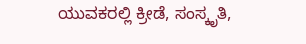ಯುವಕರಲ್ಲಿ ಕ್ರೀಡೆ, ಸಂಸ್ಕೃತಿ,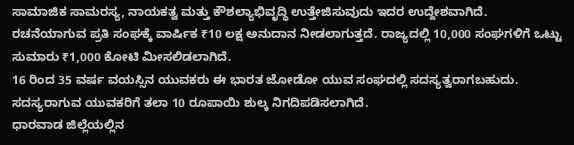ಸಾಮಾಜಿಕ ಸಾಮರಸ್ಯ, ನಾಯಕತ್ವ ಮತ್ತು ಕೌಶಲ್ಯಾಭಿವೃದ್ಧಿ ಉತ್ತೇಜಿಸುವುದು ಇದರ ಉದ್ದೇಶವಾಗಿದೆ.
ರಚನೆಯಾಗುವ ಪ್ರತಿ ಸಂಘಕ್ಕೆ ವಾರ್ಷಿಕ ₹10 ಲಕ್ಷ ಅನುದಾನ ನೀಡಲಾಗುತ್ತದೆ. ರಾಜ್ಯದಲ್ಲಿ 10,000 ಸಂಘಗಳಿಗೆ ಒಟ್ಟು ಸುಮಾರು ₹1,000 ಕೋಟಿ ಮೀಸಲಿಡಲಾಗಿದೆ.
16 ರಿಂದ 35 ವರ್ಷ ವಯಸ್ಸಿನ ಯುವಕರು ಈ ಭಾರತ ಜೋಡೋ ಯುವ ಸಂಘದಲ್ಲಿ ಸದಸ್ಯತ್ವರಾಗಬಹುದು. ಸದಸ್ಯರಾಗುವ ಯುವಕರಿಗೆ ತಲಾ 10 ರೂಪಾಯಿ ಶುಲ್ಕ ನಿಗದಿಪಡಿಸಲಾಗಿದೆ.
ಧಾರವಾಡ ಜಿಲ್ಲೆಯಲ್ಲಿನ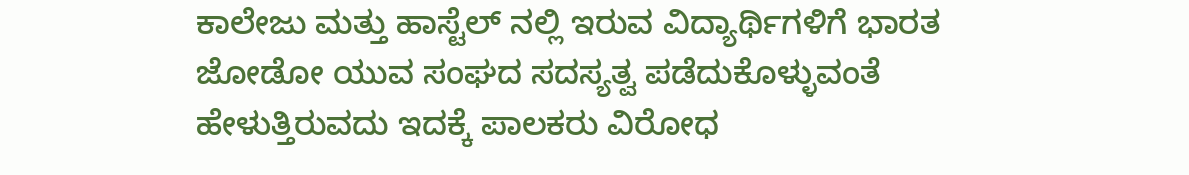ಕಾಲೇಜು ಮತ್ತು ಹಾಸ್ಟೆಲ್ ನಲ್ಲಿ ಇರುವ ವಿದ್ಯಾರ್ಥಿಗಳಿಗೆ ಭಾರತ ಜೋಡೋ ಯುವ ಸಂಘದ ಸದಸ್ಯತ್ವ ಪಡೆದುಕೊಳ್ಳುವಂತೆ ಹೇಳುತ್ತಿರುವದು ಇದಕ್ಕೆ ಪಾಲಕರು ವಿರೋಧ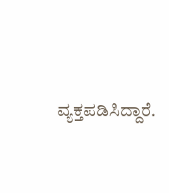ವ್ಯಕ್ತಪಡಿಸಿದ್ದಾರೆ.